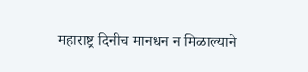महाराष्ट्र दिनीच मानधन न मिळाल्याने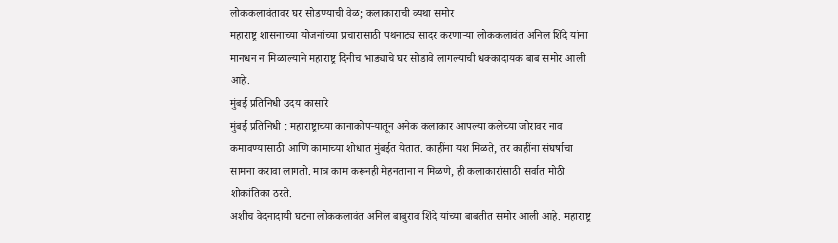लोककलावंतावर घर सोडण्याची वेळ; कलाकाराची व्यथा समोर
महाराष्ट्र शासनाच्या योजनांच्या प्रचारासाठी पथनाट्य सादर करणाऱ्या लोककलावंत अनिल शिंदे यांना मानधन न मिळाल्याने महाराष्ट्र दिनीच भाड्याचे घर सोडावे लागल्याची धक्कादायक बाब समोर आली आहे.
मुंबई प्रतिनिधी उदय कासारे
मुंबई प्रतिनिधी : महाराष्ट्राच्या कानाकोपऱ्यातून अनेक कलाकार आपल्या कलेच्या जोरावर नाव कमावण्यासाठी आणि कामाच्या शोधात मुंबईत येतात. काहींना यश मिळते, तर काहींना संघर्षाचा सामना करावा लागतो. मात्र काम करूनही मेहनताना न मिळणे, ही कलाकारांसाठी सर्वात मोठी शोकांतिका ठरते.
अशीच वेदनादायी घटना लोककलावंत अनिल बाबुराव शिंदे यांच्या बाबतीत समोर आली आहे. महाराष्ट्र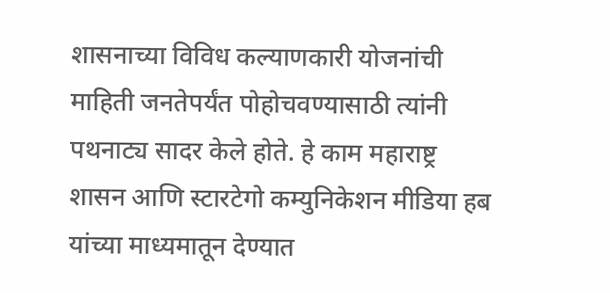शासनाच्या विविध कल्याणकारी योजनांची माहिती जनतेपर्यंत पोहोचवण्यासाठी त्यांनी पथनाट्य सादर केले होते. हे काम महाराष्ट्र शासन आणि स्टारटेगो कम्युनिकेशन मीडिया हब यांच्या माध्यमातून देण्यात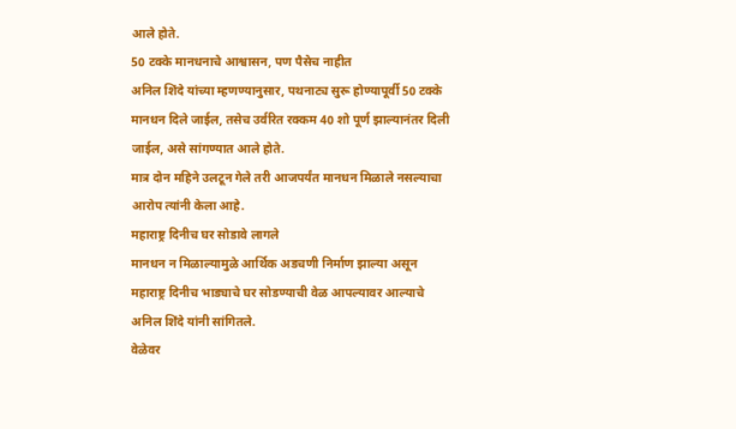आले होते.
50 टक्के मानधनाचे आश्वासन, पण पैसेच नाहीत
अनिल शिंदे यांच्या म्हणण्यानुसार, पथनाट्य सुरू होण्यापूर्वी 50 टक्के मानधन दिले जाईल, तसेच उर्वरित रक्कम 40 शो पूर्ण झाल्यानंतर दिली जाईल, असे सांगण्यात आले होते.
मात्र दोन महिने उलटून गेले तरी आजपर्यंत मानधन मिळाले नसल्याचा आरोप त्यांनी केला आहे.
महाराष्ट्र दिनीच घर सोडावे लागले
मानधन न मिळाल्यामुळे आर्थिक अडचणी निर्माण झाल्या असून महाराष्ट्र दिनीच भाड्याचे घर सोडण्याची वेळ आपल्यावर आल्याचे अनिल शिंदे यांनी सांगितले.
वेळेवर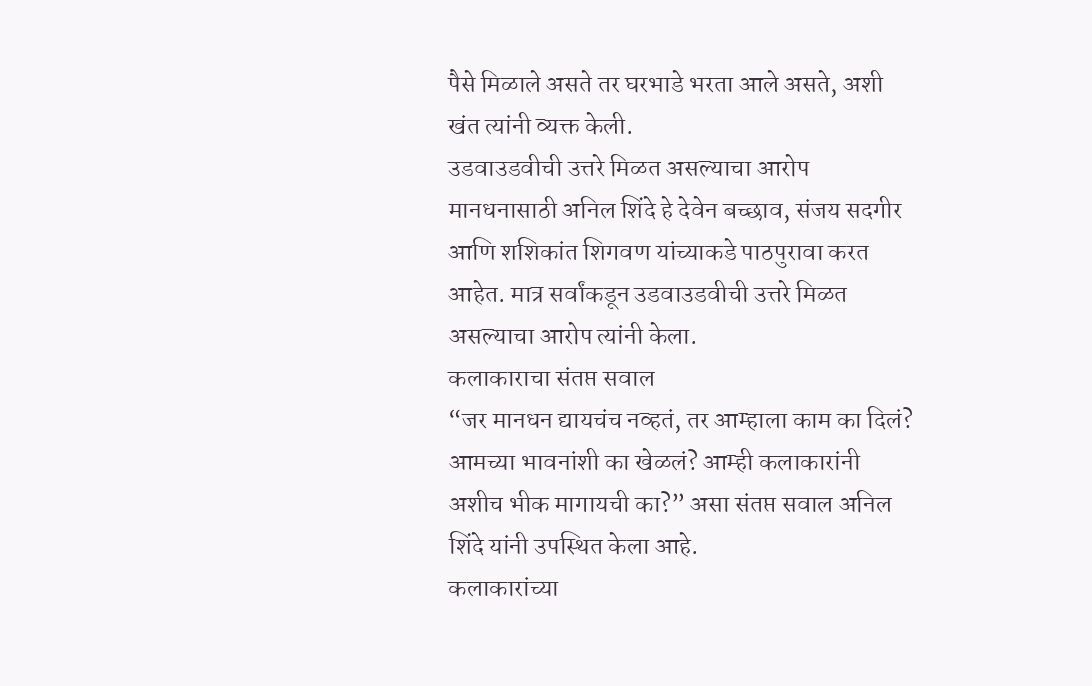पैसे मिळाले असते तर घरभाडे भरता आले असते, अशी खंत त्यांनी व्यक्त केली.
उडवाउडवीची उत्तरे मिळत असल्याचा आरोप
मानधनासाठी अनिल शिंदे हे देवेन बच्छाव, संजय सदगीर आणि शशिकांत शिगवण यांच्याकडे पाठपुरावा करत आहेत. मात्र सर्वांकडून उडवाउडवीची उत्तरे मिळत असल्याचा आरोप त्यांनी केला.
कलाकाराचा संतप्त सवाल
“जर मानधन द्यायचंच नव्हतं, तर आम्हाला काम का दिलं? आमच्या भावनांशी का खेळलं? आम्ही कलाकारांनी अशीच भीक मागायची का?” असा संतप्त सवाल अनिल शिंदे यांनी उपस्थित केला आहे.
कलाकारांच्या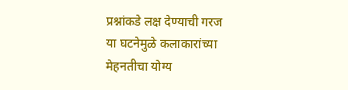प्रश्नांकडे लक्ष देण्याची गरज
या घटनेमुळे कलाकारांच्या मेहनतीचा योग्य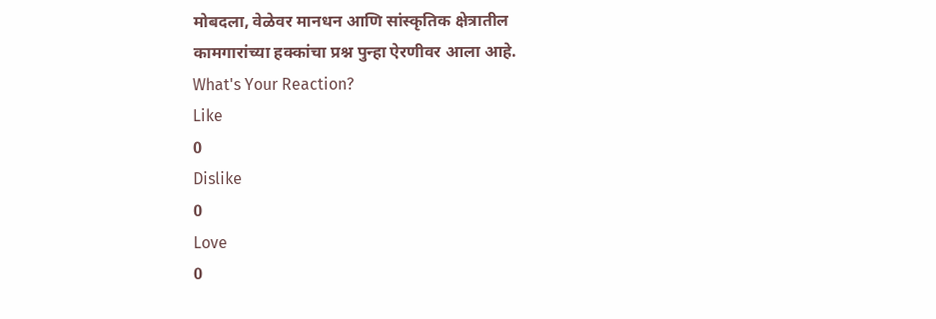मोबदला, वेळेवर मानधन आणि सांस्कृतिक क्षेत्रातील कामगारांच्या हक्कांचा प्रश्न पुन्हा ऐरणीवर आला आहे.
What's Your Reaction?
Like
0
Dislike
0
Love
0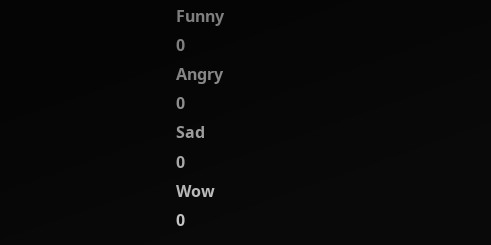Funny
0
Angry
0
Sad
0
Wow
0